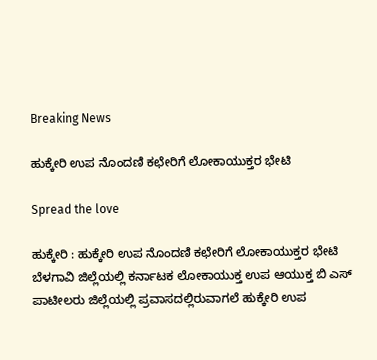Breaking News

ಹುಕ್ಕೇರಿ ಉಪ ನೊಂದಣಿ ಕಛೇರಿಗೆ ಲೋಕಾಯುಕ್ತರ ಭೇಟಿ

Spread the love

ಹುಕ್ಕೇರಿ : ಹುಕ್ಕೇರಿ ಉಪ ನೊಂದಣಿ ಕಛೇರಿಗೆ ಲೋಕಾಯುಕ್ತರ ಭೇಟಿ
ಬೆಳಗಾವಿ ಜಿಲ್ಲೆಯಲ್ಲಿ ಕರ್ನಾಟಕ ಲೋಕಾಯುಕ್ತ ಉಪ ಆಯುಕ್ತ ಬಿ ಎಸ್ ಪಾಟೀಲರು ಜಿಲ್ಲೆಯಲ್ಲಿ ಪ್ರವಾಸದಲ್ಲಿರುವಾಗಲೆ ಹುಕ್ಕೇರಿ ಉಪ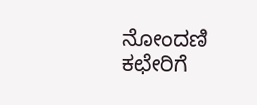ನೋಂದಣಿ ಕಛೇರಿಗೆ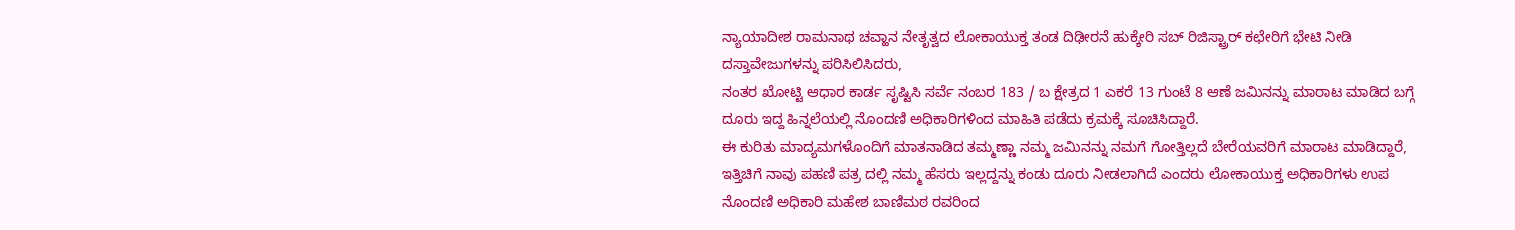ನ್ಯಾಯಾದೀಶ ರಾಮನಾಥ ಚವ್ಹಾನ ನೇತೃತ್ವದ ಲೋಕಾಯುಕ್ತ ತಂಡ ದಿಢೀರನೆ ಹುಕ್ಕೇರಿ ಸಬ್ ರಿಜಿಸ್ಟ್ರಾರ್ ಕಛೇರಿಗೆ ಭೇಟಿ ನೀಡಿ ದಸ್ತಾವೇಜುಗಳನ್ನು ಪರಿಸಿಲಿಸಿದರು,
ನಂತರ ಖೋಟ್ಟಿ ಆಧಾರ ಕಾರ್ಡ ಸೃಷ್ಟಿಸಿ ಸರ್ವೆ ನಂಬರ 183 / ಬ ಕ್ಷೇತ್ರದ 1 ಎಕರೆ 13 ಗುಂಟೆ 8 ಆಣೆ ಜಮಿನನ್ನು ಮಾರಾಟ ಮಾಡಿದ ಬಗ್ಗೆ ದೂರು ಇದ್ದ ಹಿನ್ನಲೆಯಲ್ಲಿ ನೊಂದಣಿ ಅಧಿಕಾರಿಗಳಿಂದ ಮಾಹಿತಿ ಪಡೆದು ಕ್ರಮಕ್ಕೆ ಸೂಚಿಸಿದ್ದಾರೆ.
ಈ ಕುರಿತು ಮಾದ್ಯಮಗಳೊಂದಿಗೆ ಮಾತನಾಡಿದ ತಮ್ಮಣ್ಣಾ ನಮ್ಮ ಜಮಿನನ್ನು ನಮಗೆ ಗೋತ್ತಿಲ್ಲದೆ ಬೇರೆಯವರಿಗೆ ಮಾರಾಟ ಮಾಡಿದ್ದಾರೆ, ಇತ್ತಿಚಿಗೆ ನಾವು ಪಹಣಿ ಪತ್ರ ದಲ್ಲಿ ನಮ್ಮ ಹೆಸರು ಇಲ್ಲದ್ದನ್ನು ಕಂಡು ದೂರು ನೀಡಲಾಗಿದೆ ಎಂದರು ಲೋಕಾಯುಕ್ತ ಅಧಿಕಾರಿಗಳು ಉಪ ನೊಂದಣಿ ಅಧಿಕಾರಿ ಮಹೇಶ ಬಾಣಿಮಠ ರವರಿಂದ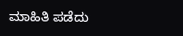ಮಾಹಿತಿ ಪಡೆದು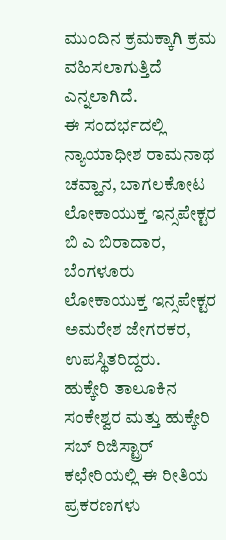ಮುಂದಿನ ಕ್ರಮಕ್ಕಾಗಿ ಕ್ರಮ ವಹಿಸಲಾಗುತ್ತಿದೆ ಎನ್ನಲಾಗಿದೆ.
ಈ ಸಂದರ್ಭದಲ್ಲಿ ನ್ಯಾಯಾಧೀಶ ರಾಮನಾಥ ಚವ್ಹಾನ, ಬಾಗಲಕೋಟ ಲೋಕಾಯುಕ್ತ ಇನ್ಸಪೇಕ್ಟರ ಬಿ ಎ ಬಿರಾದಾರ, ಬೆಂಗಳೂರು ಲೋಕಾಯುಕ್ತ ಇನ್ಸಪೇಕ್ಟರ ಅಮರೇಶ ಜೇಗರಕರ, ಉಪಸ್ಥಿತರಿದ್ದರು.
ಹುಕ್ಕೇರಿ ತಾಲೂಕಿನ ಸಂಕೇಶ್ವರ ಮತ್ತು ಹುಕ್ಕೇರಿ ಸಬ್ ರಿಜಿಸ್ಟ್ರಾರ್ ಕಛೇರಿಯಲ್ಲಿ ಈ ರೀತಿಯ ಪ್ರಕರಣಗಳು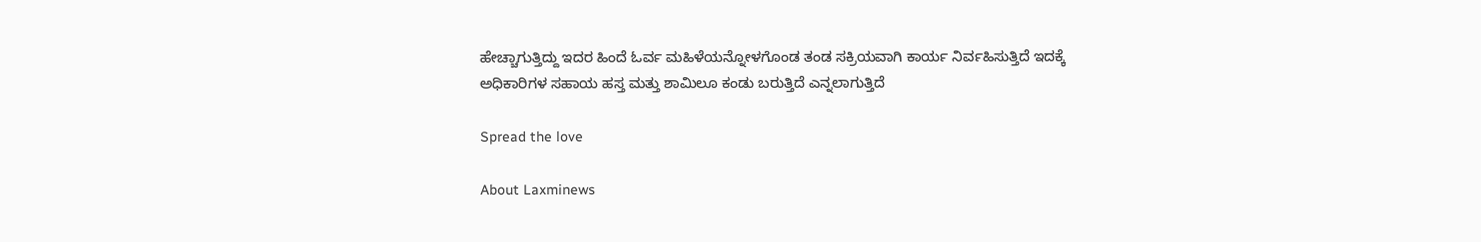ಹೇಚ್ಚಾಗುತ್ತಿದ್ದು ಇದರ ಹಿಂದೆ ಓರ್ವ ಮಹಿಳೆಯನ್ನೋಳಗೊಂಡ ತಂಡ ಸಕ್ರಿಯವಾಗಿ ಕಾರ್ಯ ನಿರ್ವಹಿಸುತ್ತಿದೆ ಇದಕ್ಕೆ
ಅಧಿಕಾರಿಗಳ ಸಹಾಯ ಹಸ್ತ ಮತ್ತು ಶಾಮಿಲೂ ಕಂಡು ಬರುತ್ತಿದೆ ಎನ್ನಲಾಗುತ್ತಿದೆ

Spread the love

About Laxminews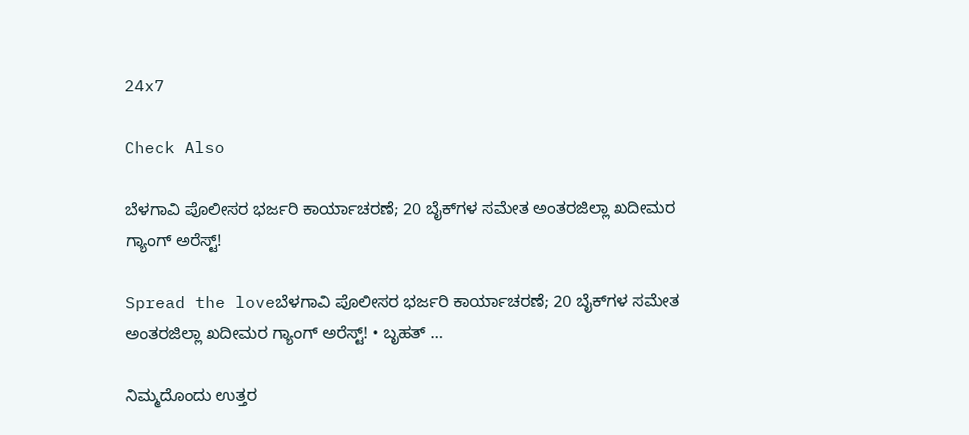24x7

Check Also

ಬೆಳಗಾವಿ ಪೊಲೀಸರ ಭರ್ಜರಿ ಕಾರ್ಯಾಚರಣೆ; 20 ಬೈಕ್‌ಗಳ ಸಮೇತ ಅಂತರಜಿಲ್ಲಾ ಖದೀಮರ ಗ್ಯಾಂಗ್ ಅರೆಸ್ಟ್!

Spread the loveಬೆಳಗಾವಿ ಪೊಲೀಸರ ಭರ್ಜರಿ ಕಾರ್ಯಾಚರಣೆ; 20 ಬೈಕ್‌ಗಳ ಸಮೇತ ಅಂತರಜಿಲ್ಲಾ ಖದೀಮರ ಗ್ಯಾಂಗ್ ಅರೆಸ್ಟ್! • ಬೃಹತ್ …

ನಿಮ್ಮದೊಂದು ಉತ್ತರ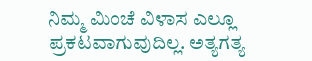ನಿಮ್ಮ ಮಿಂಚೆ ವಿಳಾಸ ಎಲ್ಲೂ ಪ್ರಕಟವಾಗುವುದಿಲ್ಲ. ಅತ್ಯಗತ್ಯ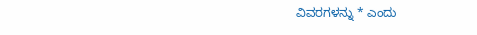ವಿವರಗಳನ್ನು * ಎಂದು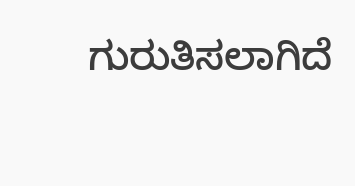ಗುರುತಿಸಲಾಗಿದೆ